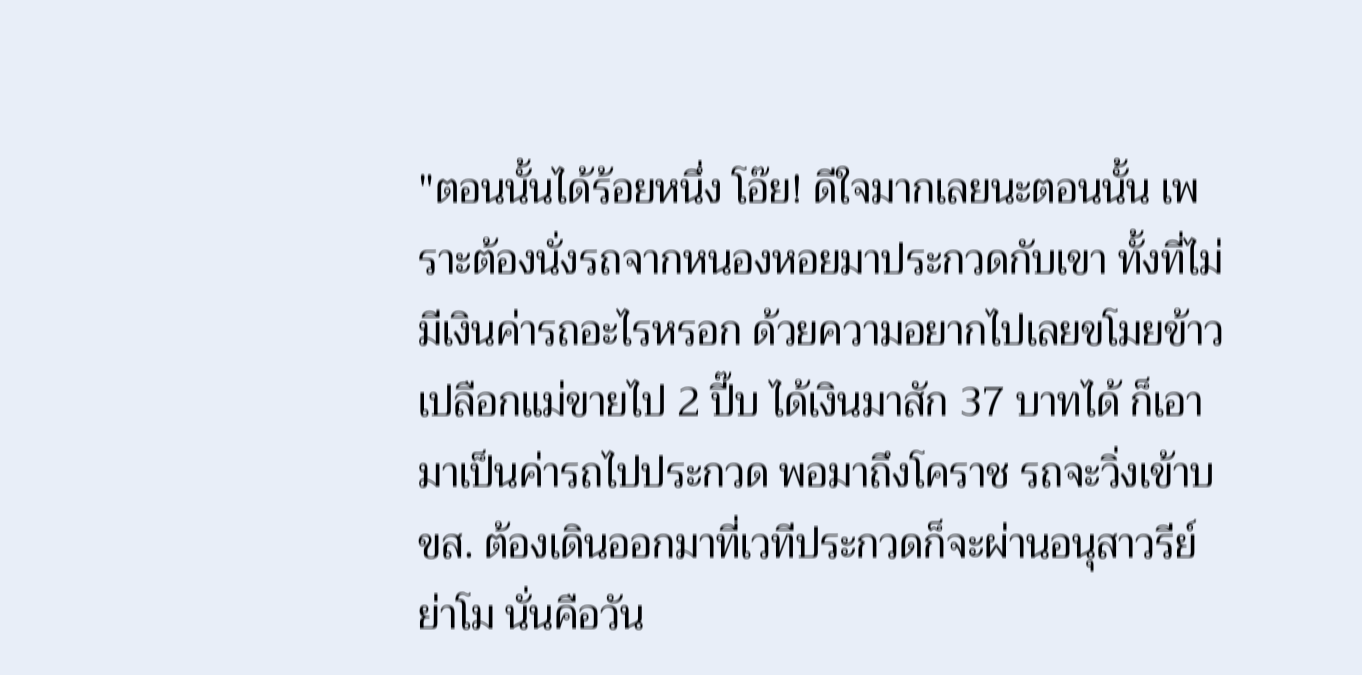"ตอนนั้นได้ร้อยหนึ่ง โอ๊ย! ดีใจมากเลยนะตอนนั้น เพราะต้องนั่งรถจากหนองหอยมาประกวดกับเขา ทั้งที่ไม่มีเงินค่ารถอะไรหรอก ด้วยความอยากไปเลยขโมยข้าวเปลือกแม่ขายไป 2 ปี๊บ ได้เงินมาสัก 37 บาทได้ ก็เอามาเป็นค่ารถไปประกวด พอมาถึงโคราช รถจะวิ่งเข้าบขส. ต้องเดินออกมาที่เวทีประกวดก็จะผ่านอนุสาวรีย์ย่าโม นั่นคือวัน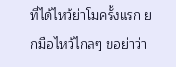ที่ได้ไหว้ย่าโมครั้งแรก ยกมือไหว้ไกลๆ ขอย่าว่า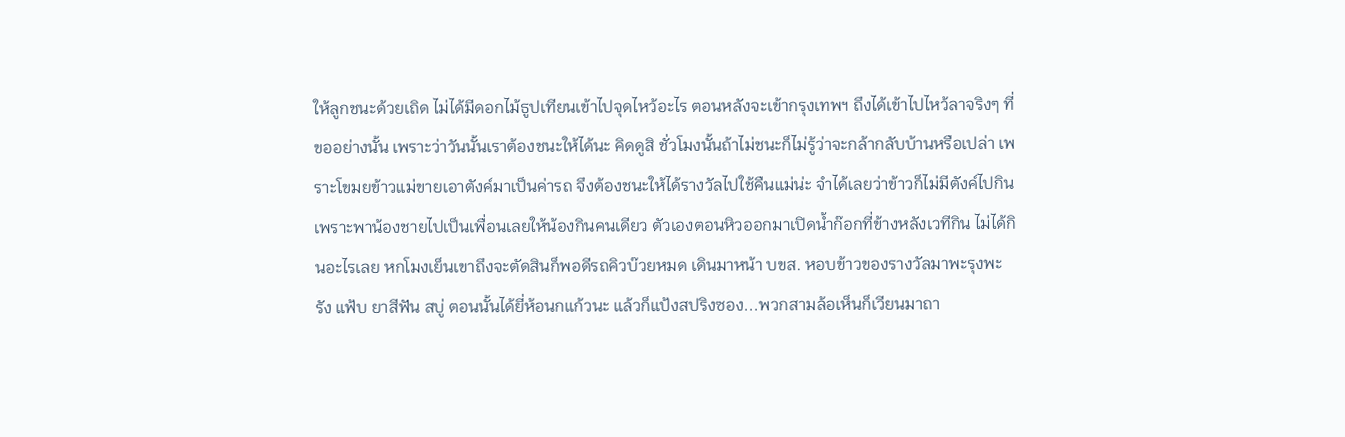ให้ลูกชนะด้วยเถิด ไม่ได้มีดอกไม้ธูปเทียนเข้าไปจุดไหว้อะไร ตอนหลังจะเข้ากรุงเทพฯ ถึงได้เข้าไปไหว้ลาจริงๆ ที่ขออย่างนั้น เพราะว่าวันนั้นเราต้องชนะให้ได้นะ คิดดูสิ ชั่วโมงนั้นถ้าไม่ชนะก็ไม่รู้ว่าจะกล้ากลับบ้านหรือเปล่า เพราะโขมยข้าวแม่ขายเอาตังค์มาเป็นค่ารถ จึงต้องชนะให้ได้รางวัลไปใช้คืนแม่น่ะ จำได้เลยว่าข้าวก็ไม่มีตังค์ไปกิน เพราะพาน้องชายไปเป็นเพื่อนเลยให้น้องกินคนเดียว ตัวเองตอนหิวออกมาเปิดน้ำก๊อกที่ข้างหลังเวทีกิน ไม่ได้กินอะไรเลย หกโมงเย็นเขาถึงจะตัดสินก็พอดีรถคิวบ๊วยหมด เดินมาหน้า บขส. หอบข้าวของรางวัลมาพะรุงพะรัง แฟ้บ ยาสีฟัน สบู่ ตอนนั้นได้ยี่ห้อนกแก้วนะ แล้วก็แป้งสปริงซอง...พวกสามล้อเห็นก็เวียนมาถา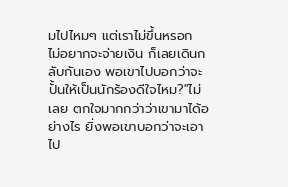มไปไหมๆ แต่เราไม่ขึ้นหรอก ไม่อยากจะจ่ายเงิน ก็เลยเดินกลับกันเอง พอเขาไปบอกว่าจะปั้นให้เป็นนักร้องดีใจไหม?"ไม่เลย ตกใจมากกว่าว่าเขามาได้อย่างไร ยิ่งพอเขาบอกว่าจะเอาไป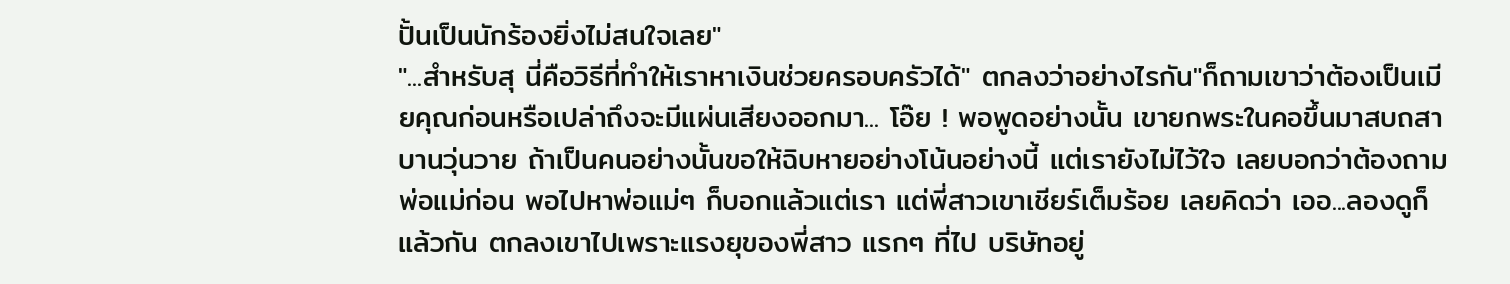ปั้นเป็นนักร้องยิ่งไม่สนใจเลย"
"...สำหรับสุ นี่คือวิธีที่ทำให้เราหาเงินช่วยครอบครัวได้" ตกลงว่าอย่างไรกัน"ก็ถามเขาว่าต้องเป็นเมียคุณก่อนหรือเปล่าถึงจะมีแผ่นเสียงออกมา... โอ๊ย ! พอพูดอย่างนั้น เขายกพระในคอขึ้นมาสบถสาบานวุ่นวาย ถ้าเป็นคนอย่างนั้นขอให้ฉิบหายอย่างโน้นอย่างนี้ แต่เรายังไม่ไว้ใจ เลยบอกว่าต้องถามพ่อแม่ก่อน พอไปหาพ่อแม่ๆ ก็บอกแล้วแต่เรา แต่พี่สาวเขาเชียร์เต็มร้อย เลยคิดว่า เออ...ลองดูก็แล้วกัน ตกลงเขาไปเพราะแรงยุของพี่สาว แรกๆ ที่ไป บริษัทอยู่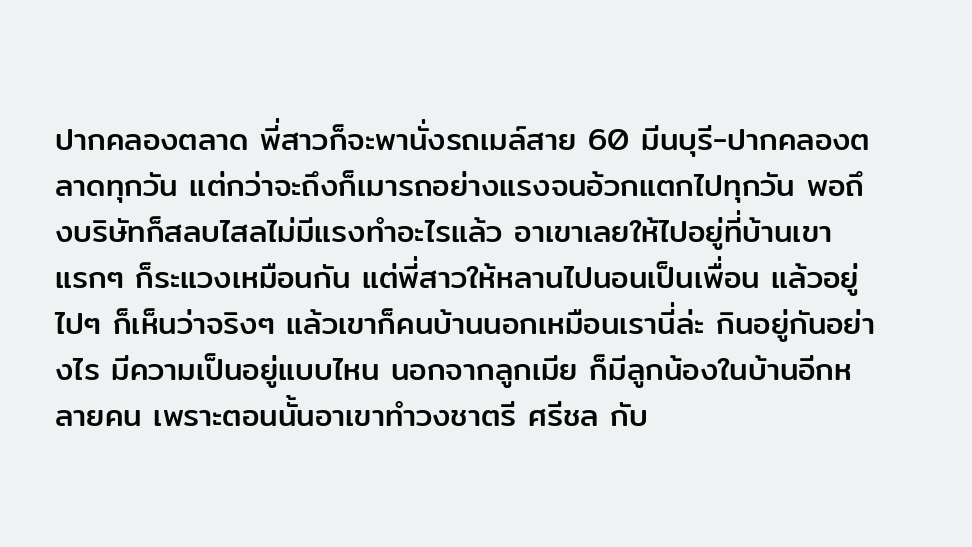ปากคลองตลาด พี่สาวก็จะพานั่งรถเมล์สาย 60 มีนบุรี-ปากคลองตลาดทุกวัน แต่กว่าจะถึงก็เมารถอย่างแรงจนอ้วกแตกไปทุกวัน พอถึงบริษัทก็สลบไสลไม่มีแรงทำอะไรแล้ว อาเขาเลยให้ไปอยู่ที่บ้านเขา แรกๆ ก็ระแวงเหมือนกัน แต่พี่สาวให้หลานไปนอนเป็นเพื่อน แล้วอยู่ไปๆ ก็เห็นว่าจริงๆ แล้วเขาก็คนบ้านนอกเหมือนเรานี่ล่ะ กินอยู่กันอย่างไร มีความเป็นอยู่แบบไหน นอกจากลูกเมีย ก็มีลูกน้องในบ้านอีกหลายคน เพราะตอนนั้นอาเขาทำวงชาตรี ศรีชล กับ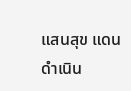แสนสุข แดนดำเนิน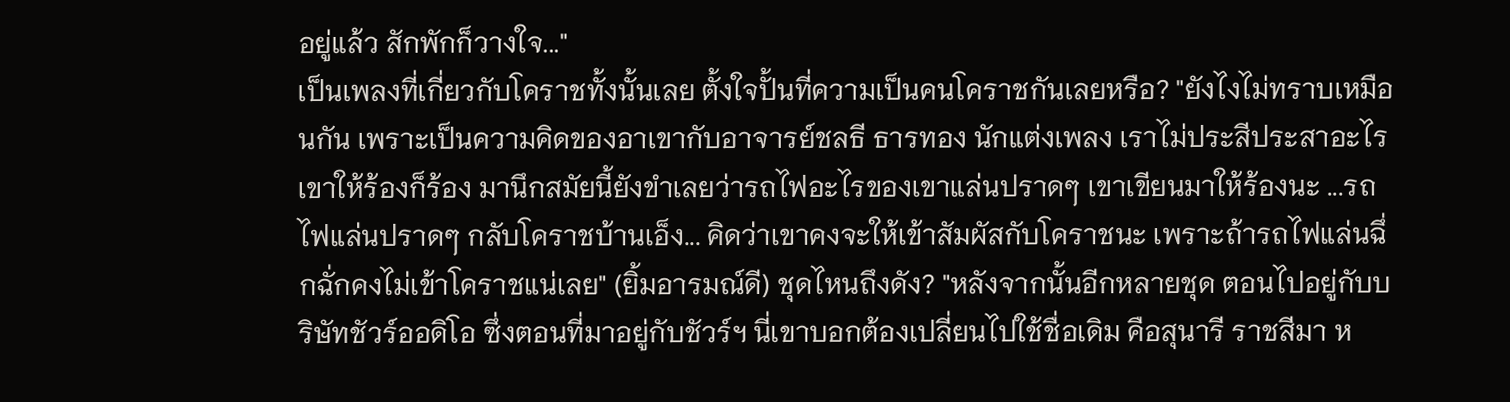อยู่แล้ว สักพักก็วางใจ..."
เป็นเพลงที่เกี่ยวกับโคราชทั้งนั้นเลย ตั้งใจปั้นที่ความเป็นคนโคราชกันเลยหรือ? "ยังไงไม่ทราบเหมือนกัน เพราะเป็นความคิดของอาเขากับอาจารย์ชลธี ธารทอง นักแต่งเพลง เราไม่ประสีประสาอะไรเขาให้ร้องก็ร้อง มานึกสมัยนี้ยังขำเลยว่ารถไฟอะไรของเขาแล่นปราดๆ เขาเขียนมาให้ร้องนะ ...รถไฟแล่นปราดๆ กลับโคราชบ้านเอ็ง... คิดว่าเขาคงจะให้เข้าสัมผัสกับโคราชนะ เพราะถ้ารถไฟแล่นฉึ่กฉั่กคงไม่เข้าโคราชแน่เลย" (ยิ้มอารมณ์ดี) ชุดไหนถึงดัง? "หลังจากนั้นอีกหลายชุด ตอนไปอยู่กับบริษัทชัวร์ออดิโอ ซึ่งตอนที่มาอยู่กับชัวร์ฯ นี่เขาบอกต้องเปลี่ยนไปใช้ชื่อเดิม คือสุนารี ราชสีมา ห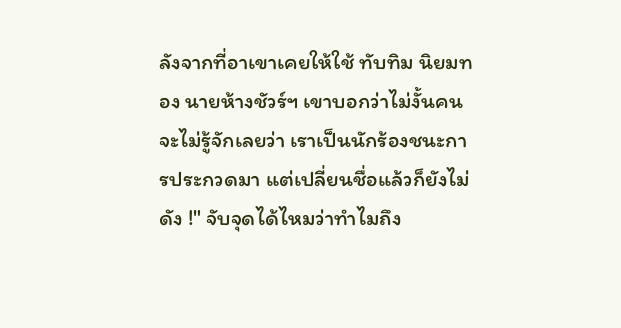ลังจากที่อาเขาเคยให้ใช้ ทับทิม นิยมทอง นายห้างชัวร์ฯ เขาบอกว่าไม่งั้นคนจะไม่รู้จักเลยว่า เราเป็นนักร้องชนะการประกวดมา แต่เปลี่ยนชื่อแล้วก็ยังไม่ดัง !" จับจุดได้ไหมว่าทำไมถึง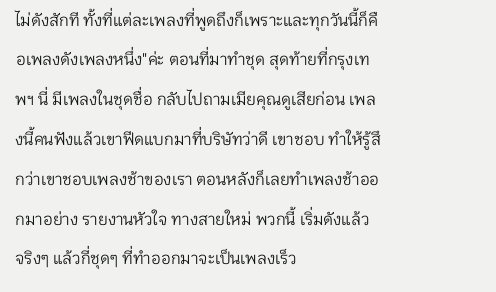ไม่ดังสักที ทั้งที่แต่ละเพลงที่พูดถึงก็เพราะและทุกวันนี้ก็คือเพลงดังเพลงหนึ่ง"ค่ะ ตอนที่มาทำชุด สุดท้ายที่กรุงเทพฯ นี่ มีเพลงในชุดชื่อ กลับไปถามเมียคุณดูเสียก่อน เพลงนี้คนฟังแล้วเขาฟีดแบกมาที่บริษัทว่าดี เขาชอบ ทำให้รู้สึกว่าเขาชอบเพลงช้าของเรา ตอนหลังก็เลยทำเพลงช้าออกมาอย่าง รายงานหัวใจ ทางสายใหม่ พวกนี้ เริ่มดังแล้ว จริงๆ แล้วกี่ชุดๆ ที่ทำออกมาจะเป็นเพลงเร็ว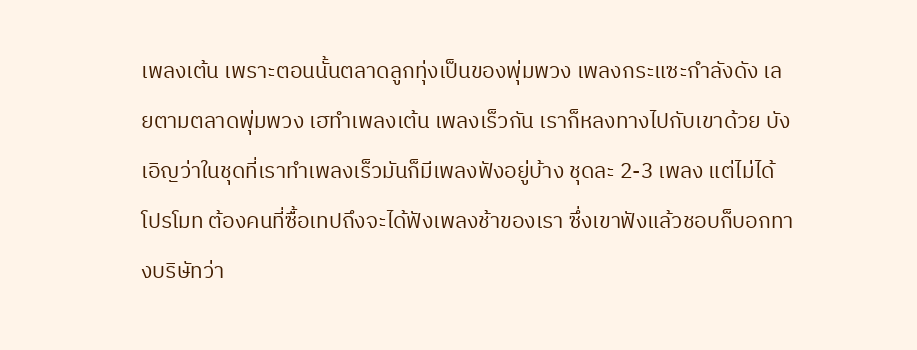เพลงเต้น เพราะตอนนั้นตลาดลูกทุ่งเป็นของพุ่มพวง เพลงกระแซะกำลังดัง เลยตามตลาดพุ่มพวง เฮทำเพลงเต้น เพลงเร็วกัน เราก็หลงทางไปกับเขาด้วย บังเอิญว่าในชุดที่เราทำเพลงเร็วมันก็มีเพลงฟังอยู่บ้าง ชุดละ 2-3 เพลง แต่ไม่ได้โปรโมท ต้องคนที่ซื้อเทปถึงจะได้ฟังเพลงช้าของเรา ซึ่งเขาฟังแล้วชอบก็บอกทางบริษัทว่า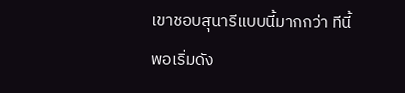เขาชอบสุนารีแบบนี้มากกว่า ทีนี้พอเริ่มดัง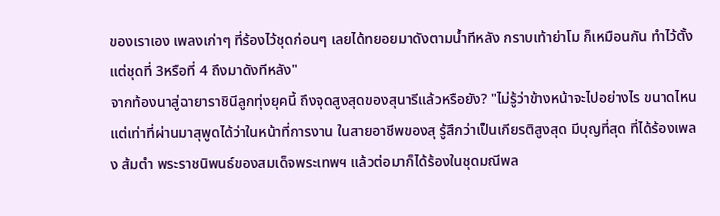ของเราเอง เพลงเก่าๆ ที่ร้องไว้ชุดก่อนๆ เลยได้ทยอยมาดังตามน้ำทีหลัง กราบเท้าย่าโม ก็เหมือนกัน ทำไว้ตั้งแต่ชุดที่ 3หรือที่ 4 ถึงมาดังทีหลัง"
จากท้องนาสู่ฉายาราชินีลูกทุ่งยุคนี้ ถึงจุดสูงสุดของสุนารีแล้วหรือยัง? "ไม่รู้ว่าข้างหน้าจะไปอย่างไร ขนาดไหน แต่เท่าที่ผ่านมาสุพูดได้ว่าในหน้าที่การงาน ในสายอาชีพของสุ รู้สึกว่าเป็นเกียรติสูงสุด มีบุญที่สุด ที่ได้ร้องเพลง ส้มตำ พระราชนิพนธ์ของสมเด็จพระเทพฯ แล้วต่อมาก็ได้ร้องในชุดมณีพล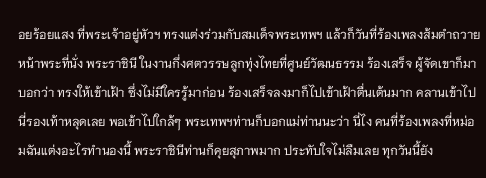อยร้อยแสง ที่พระเจ้าอยู่หัวฯ ทรงแต่งร่วมกับสมเด็จพระเทพฯ แล้วก็วันที่ร้องเพลงส้มตำถวายหน้าพระที่นั่ง พระราชินี ในงานกึ่งศตวรรษลูกทุ่งไทยที่ศูนย์วัฒนธรรม ร้องเสร็จ ผู้จัดเขาก็มาบอกว่า ทรงให้เข้าเฝ้า ซึ่งไม่มีใครรู้มาก่อน ร้องเสร็จลงมาก็ไปเข้าเฝ้าตื่นเต้นมาก คลานเข้าไปนี่รองเท้าหลุดเลย พอเข้าไปใกล้ๆ พระเทพฯท่านก็บอกแม่ท่านนะว่า นี่ไง คนที่ร้องเพลงที่หม่อมฉันแต่งอะไรทำนองนี้ พระราชินีท่านก็คุยสุภาพมาก ประทับใจไม่ลืมเลย ทุกวันนี้ยัง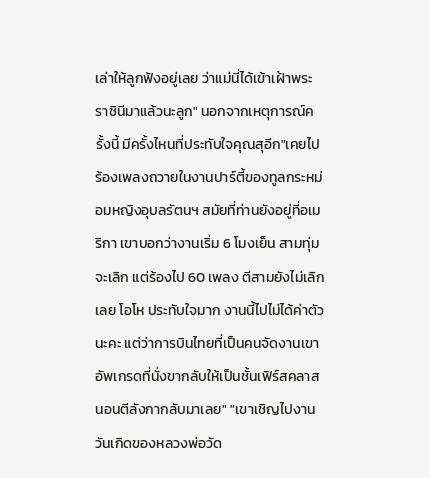เล่าให้ลูกฟังอยู่เลย ว่าแม่นี่ได้เข้าเฝ้าพระราชินีมาแล้วนะลูก" นอกจากเหตุการณ์ครั้งนี้ มีครั้งไหนที่ประทับใจคุณสุอีก"เคยไปร้องเพลงถวายในงานปาร์ตี้ของทูลกระหม่อมหญิงอุบลรัตนฯ สมัยที่ท่านยังอยู่ที่อเมริกา เขาบอกว่างานเริ่ม 6 โมงเย็น สามทุ่มจะเลิก แต่ร้องไป 60 เพลง ตีสามยังไม่เลิกเลย โอโห ประทับใจมาก งานนี้ไปไม่ได้ค่าตัวนะคะ แต่ว่าการบินไทยที่เป็นคนจัดงานเขาอัพเกรดที่นั่งขากลับให้เป็นชั้นเฟิร์สคลาส นอนตีลังกากลับมาเลย" "เขาเชิญไปงานวันเกิดของหลวงพ่อวัด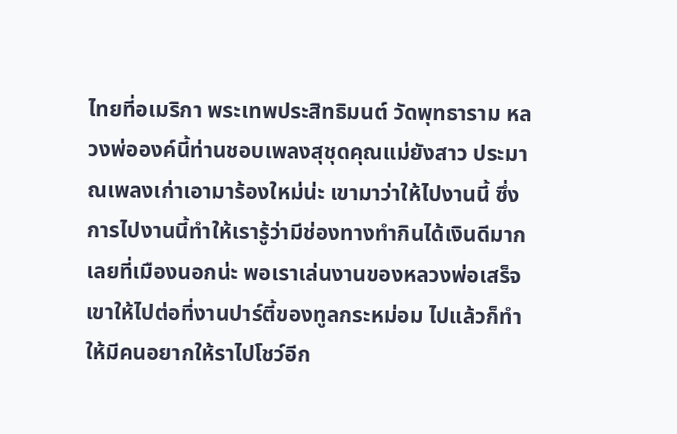ไทยที่อเมริกา พระเทพประสิทธิมนต์ วัดพุทธาราม หลวงพ่อองค์นี้ท่านชอบเพลงสุชุดคุณแม่ยังสาว ประมาณเพลงเก่าเอามาร้องใหม่น่ะ เขามาว่าให้ไปงานนี้ ซึ่งการไปงานนี้ทำให้เรารู้ว่ามีช่องทางทำกินได้เงินดีมากเลยที่เมืองนอกน่ะ พอเราเล่นงานของหลวงพ่อเสร็จ เขาให้ไปต่อที่งานปาร์ตี้ของทูลกระหม่อม ไปแล้วก็ทำให้มีคนอยากให้ราไปโชว์อีก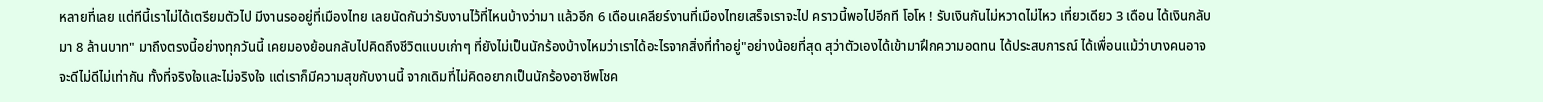หลายที่เลย แต่ทีนี้เราไม่ได้เตรียมตัวไป มีงานรออยู่ที่เมืองไทย เลยนัดกันว่ารับงานไว้ที่ไหนบ้างว่ามา แล้วอีก 6 เดือนเคลียร์งานที่เมืองไทยเสร็จเราจะไป คราวนี้พอไปอีกที โอโห ! รับเงินกันไม่หวาดไม่ไหว เที่ยวเดียว 3 เดือน ได้เงินกลับมา 8 ล้านบาท" มาถึงตรงนี้อย่างทุกวันนี้ เคยมองย้อนกลับไปคิดถึงชีวิตแบบเก่าๆ ที่ยังไม่เป็นนักร้องบ้างไหมว่าเราได้อะไรจากสิ่งที่ทำอยู่"อย่างน้อยที่สุด สุว่าตัวเองได้เข้ามาฝึกความอดทน ได้ประสบการณ์ ได้เพื่อนแม้ว่าบางคนอาจจะดีไม่ดีไม่เท่ากัน ทั้งที่จริงใจและไม่จริงใจ แต่เราก็มีความสุขกับงานนี้ จากเดิมที่ไม่คิดอยากเป็นนักร้องอาชีพโชค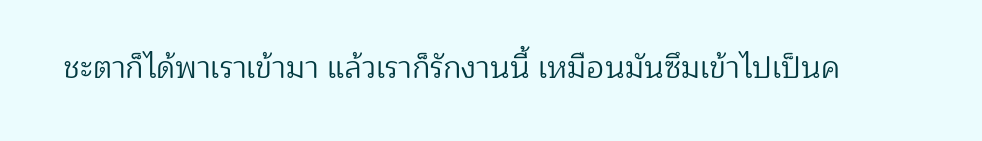ชะตาก็ได้พาเราเข้ามา แล้วเราก็รักงานนี้ เหมือนมันซึมเข้าไปเป็นค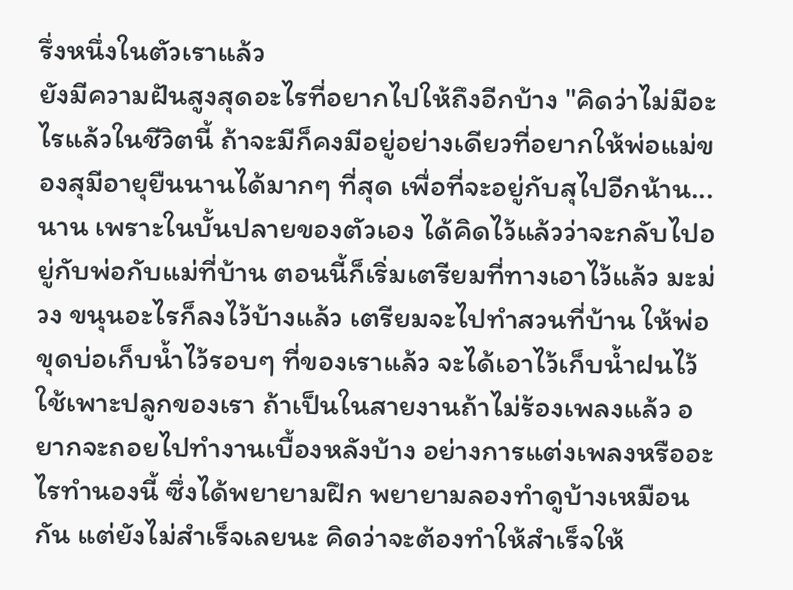รึ่งหนึ่งในตัวเราแล้ว
ยังมีความฝันสูงสุดอะไรที่อยากไปให้ถึงอีกบ้าง "คิดว่าไม่มีอะไรแล้วในชีวิตนี้ ถ้าจะมีก็คงมีอยู่อย่างเดียวที่อยากให้พ่อแม่ของสุมีอายุยืนนานได้มากๆ ที่สุด เพื่อที่จะอยู่กับสุไปอีกน้าน...นาน เพราะในบั้นปลายของตัวเอง ได้คิดไว้แล้วว่าจะกลับไปอยู่กับพ่อกับแม่ที่บ้าน ตอนนี้ก็เริ่มเตรียมที่ทางเอาไว้แล้ว มะม่วง ขนุนอะไรก็ลงไว้บ้างแล้ว เตรียมจะไปทำสวนที่บ้าน ให้พ่อขุดบ่อเก็บน้ำไว้รอบๆ ที่ของเราแล้ว จะได้เอาไว้เก็บน้ำฝนไว้ใช้เพาะปลูกของเรา ถ้าเป็นในสายงานถ้าไม่ร้องเพลงแล้ว อยากจะถอยไปทำงานเบื้องหลังบ้าง อย่างการแต่งเพลงหรืออะไรทำนองนี้ ซึ่งได้พยายามฝึก พยายามลองทำดูบ้างเหมือนกัน แต่ยังไม่สำเร็จเลยนะ คิดว่าจะต้องทำให้สำเร็จให้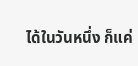ได้ในวันหนึ่ง ก็แค่